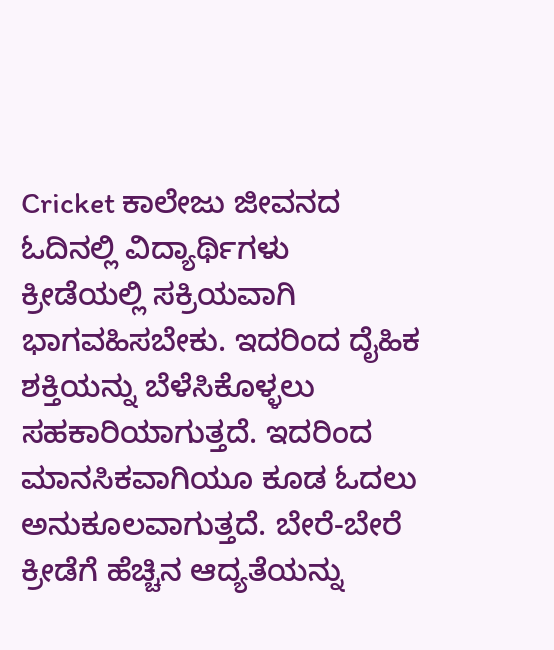Cricket ಕಾಲೇಜು ಜೀವನದ ಓದಿನಲ್ಲಿ ವಿದ್ಯಾರ್ಥಿಗಳು ಕ್ರೀಡೆಯಲ್ಲಿ ಸಕ್ರಿಯವಾಗಿ ಭಾಗವಹಿಸಬೇಕು. ಇದರಿಂದ ದೈಹಿಕ ಶಕ್ತಿಯನ್ನು ಬೆಳೆಸಿಕೊಳ್ಳಲು ಸಹಕಾರಿಯಾಗುತ್ತದೆ. ಇದರಿಂದ ಮಾನಸಿಕವಾಗಿಯೂ ಕೂಡ ಓದಲು ಅನುಕೂಲವಾಗುತ್ತದೆ. ಬೇರೆ-ಬೇರೆ ಕ್ರೀಡೆಗೆ ಹೆಚ್ಚಿನ ಆದ್ಯತೆಯನ್ನು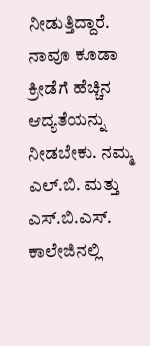ನೀಡುತ್ತಿದ್ದಾರೆ. ನಾವೂ ಕೂಡಾ ಕ್ರೀಡೆಗೆ ಹೆಚ್ಚಿನ ಆದ್ಯತೆಯನ್ನು ನೀಡಬೇಕು. ನಮ್ಮ ಎಲ್.ಬಿ. ಮತ್ತು ಎಸ್.ಬಿ.ಎಸ್. ಕಾಲೇಜಿನಲ್ಲಿ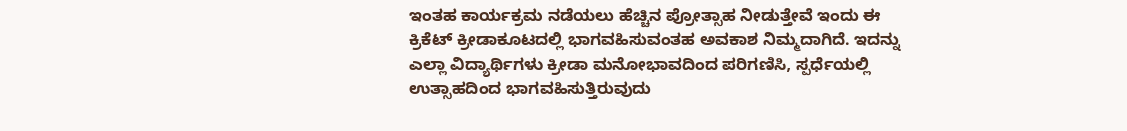ಇಂತಹ ಕಾರ್ಯಕ್ರಮ ನಡೆಯಲು ಹೆಚ್ಚಿನ ಪ್ರೋತ್ಸಾಹ ನೀಡುತ್ತೇವೆ ಇಂದು ಈ ಕ್ರಿಕೆಟ್ ಕ್ರೀಡಾಕೂಟದಲ್ಲಿ ಭಾಗವಹಿಸುವಂತಹ ಅವಕಾಶ ನಿಮ್ಮದಾಗಿದೆ. ಇದನ್ನು ಎಲ್ಲಾ ವಿದ್ಯಾರ್ಥಿಗಳು ಕ್ರೀಡಾ ಮನೋಭಾವದಿಂದ ಪರಿಗಣಿಸಿ, ಸ್ಪರ್ಧೆಯಲ್ಲಿ ಉತ್ಸಾಹದಿಂದ ಭಾಗವಹಿಸುತ್ತಿರುವುದು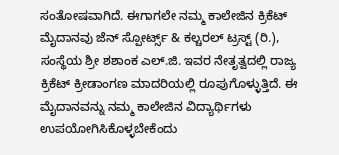ಸಂತೋಷವಾಗಿದೆ. ಈಗಾಗಲೇ ನಮ್ಮ ಕಾಲೇಜಿನ ಕ್ರಿಕೆಟ್ ಮೈದಾನವು ಜೆನ್ ಸ್ಪೋರ್ಟ್ಸ್ & ಕಲ್ಚರಲ್ ಟ್ರಸ್ಟ್ (ರಿ.), ಸಂಸ್ಥೆಯ ಶ್ರೀ ಶಶಾಂಕ ಎಲ್.ಜಿ. ಇವರ ನೇತೃತ್ವದಲ್ಲಿ ರಾಜ್ಯ ಕ್ರಿಕೆಟ್ ಕ್ರೀಡಾಂಗಣ ಮಾದರಿಯಲ್ಲಿ ರೂಪುಗೊಳ್ಳುತ್ತಿದೆ. ಈ ಮೈದಾನವನ್ನು ನಮ್ಮ ಕಾಲೇಜಿನ ವಿದ್ಯಾರ್ಥಿಗಳು ಉಪಯೋಗಿಸಿಕೊಳ್ಳಬೇಕೆಂದು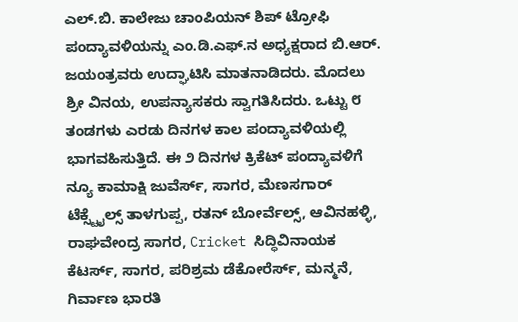ಎಲ್.ಬಿ. ಕಾಲೇಜು ಚಾಂಪಿಯನ್ ಶಿಪ್ ಟ್ರೋಫಿ ಪಂದ್ಯಾವಳಿಯನ್ನು ಎಂ.ಡಿ.ಎಫ್.ನ ಅಧ್ಯಕ್ಷರಾದ ಬಿ.ಆರ್. ಜಯಂತ್ರವರು ಉದ್ಘಾಟಿಸಿ ಮಾತನಾಡಿದರು. ಮೊದಲು ಶ್ರೀ ವಿನಯ, ಉಪನ್ಯಾಸಕರು ಸ್ವಾಗತಿಸಿದರು. ಒಟ್ಟು ೮ ತಂಡಗಳು ಎರಡು ದಿನಗಳ ಕಾಲ ಪಂದ್ಯಾವಳಿಯಲ್ಲಿ ಭಾಗವಹಿಸುತ್ತಿದೆ. ಈ ೨ ದಿನಗಳ ಕ್ರಿಕೆಟ್ ಪಂದ್ಯಾವಳಿಗೆ ನ್ಯೂ ಕಾಮಾಕ್ಷಿ ಜುವೆರ್ಸ್, ಸಾಗರ, ಮೆಣಸಗಾರ್ ಟೆಕ್ಸ್ಟೈಲ್ಸ್ ತಾಳಗುಪ್ಪ, ರತನ್ ಬೋರ್ವೆಲ್ಸ್, ಆವಿನಹಳ್ಳಿ, ರಾಘವೇಂದ್ರ ಸಾಗರ, Cricket ಸಿದ್ಧಿವಿನಾಯಕ ಕೆಟರ್ಸ್, ಸಾಗರ, ಪರಿಶ್ರಮ ಡೆಕೋರೆರ್ಸ್, ಮನ್ಮನೆ, ಗಿರ್ವಾಣ ಭಾರತಿ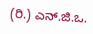(ರಿ.) ಎನ್.ಜಿ.ಒ.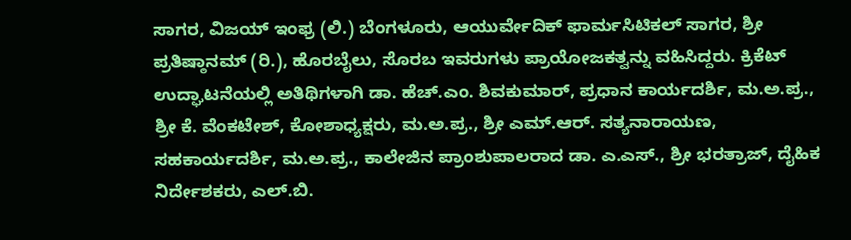ಸಾಗರ, ವಿಜಯ್ ಇಂಫ್ರ (ಲಿ.) ಬೆಂಗಳೂರು, ಆಯುರ್ವೇದಿಕ್ ಫಾರ್ಮಸಿಟಿಕಲ್ ಸಾಗರ, ಶ್ರೀ ಪ್ರತಿಷ್ಠಾನಮ್ (ರಿ.), ಹೊರಬೈಲು, ಸೊರಬ ಇವರುಗಳು ಪ್ರಾಯೋಜಕತ್ವನ್ನು ವಹಿಸಿದ್ದರು. ಕ್ರಿಕೆಟ್ ಉದ್ಘಾಟನೆಯಲ್ಲಿ ಅತಿಥಿಗಳಾಗಿ ಡಾ. ಹೆಚ್.ಎಂ. ಶಿವಕುಮಾರ್, ಪ್ರಧಾನ ಕಾರ್ಯದರ್ಶಿ, ಮ.ಅ.ಪ್ರ., ಶ್ರೀ ಕೆ. ವೆಂಕಟೇಶ್, ಕೋಶಾಧ್ಯಕ್ಷರು, ಮ.ಅ.ಪ್ರ., ಶ್ರೀ ಎಮ್.ಆರ್. ಸತ್ಯನಾರಾಯಣ, ಸಹಕಾರ್ಯದರ್ಶಿ, ಮ.ಅ.ಪ್ರ., ಕಾಲೇಜಿನ ಪ್ರಾಂಶುಪಾಲರಾದ ಡಾ. ಎ.ಎಸ್., ಶ್ರೀ ಭರತ್ರಾಜ್, ದೈಹಿಕ ನಿರ್ದೇಶಕರು, ಎಲ್.ಬಿ.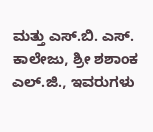ಮತ್ತು ಎಸ್.ಬಿ. ಎಸ್. ಕಾಲೇಜು, ಶ್ರೀ ಶಶಾಂಕ ಎಲ್.ಜಿ., ಇವರುಗಳು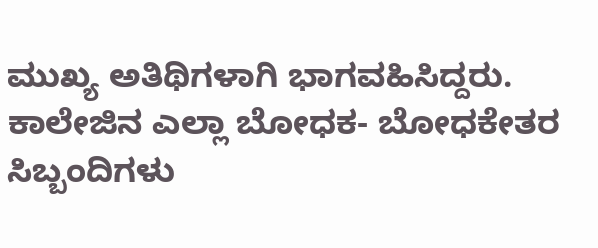ಮುಖ್ಯ ಅತಿಥಿಗಳಾಗಿ ಭಾಗವಹಿಸಿದ್ದರು. ಕಾಲೇಜಿನ ಎಲ್ಲಾ ಬೋಧಕ- ಬೋಧಕೇತರ ಸಿಬ್ಬಂದಿಗಳು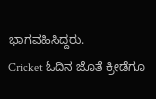ಭಾಗವಹಿಸಿದ್ದರು.
Cricket ಓದಿನ ಜೊತೆ ಕ್ರೀಡೆಗೂ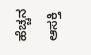ಹೆಚ್ಚನ ಆಸಕ್ತಿ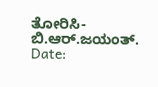ತೋರಿಸಿ- ಬಿ.ಆರ್.ಜಯಂತ್.
Date: